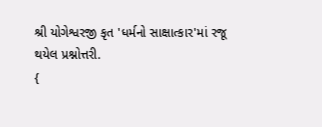શ્રી યોગેશ્વરજી કૃત 'ધર્મનો સાક્ષાત્કાર'માં રજૂ થયેલ પ્રશ્નોત્તરી.
{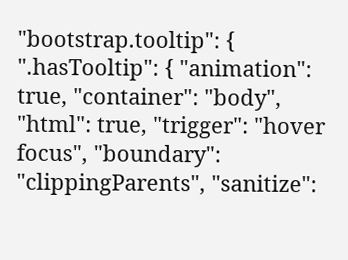"bootstrap.tooltip": { ".hasTooltip": { "animation": true, "container": "body", "html": true, "trigger": "hover focus", "boundary": "clippingParents", "sanitize":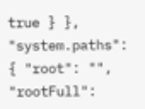true } }, "system.paths": { "root": "", "rootFull":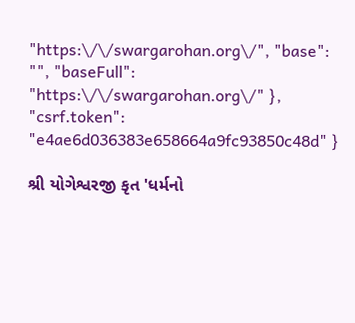"https:\/\/swargarohan.org\/", "base": "", "baseFull": "https:\/\/swargarohan.org\/" }, "csrf.token": "e4ae6d036383e658664a9fc93850c48d" }

શ્રી યોગેશ્વરજી કૃત 'ધર્મનો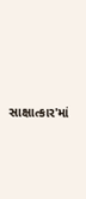સાક્ષાત્કાર'માં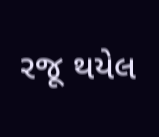રજૂ થયેલ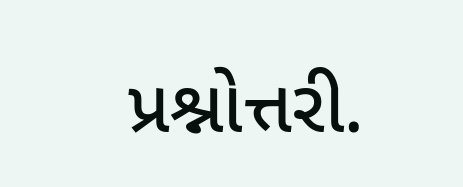પ્રશ્નોત્તરી.